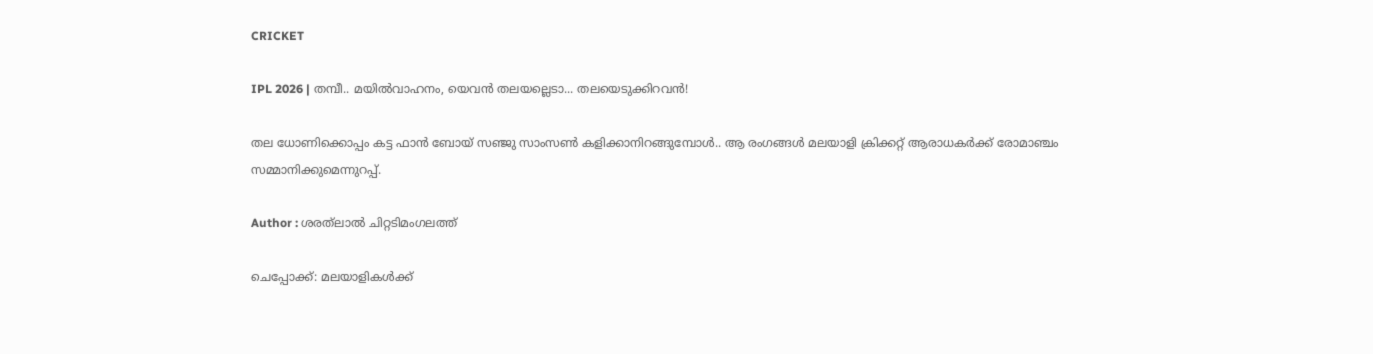CRICKET

IPL 2026 | തമ്പീ.. മയിൽവാഹനം, യെവൻ തലയല്ലെടാ... തലയെടുക്കിറവൻ!

തല ധോണിക്കൊപ്പം കട്ട ഫാൻ ബോയ് സഞ്ജു സാംസൺ കളിക്കാനിറങ്ങുമ്പോൾ.. ആ രംഗങ്ങൾ മലയാളി ക്രിക്കറ്റ് ആരാധകർക്ക് രോമാഞ്ചം സമ്മാനിക്കുമെന്നുറപ്പ്.

Author : ശരത്‌ലാൽ ചിറ്റടിമംഗലത്ത്

ചെപ്പോക്ക്: മലയാളികൾക്ക്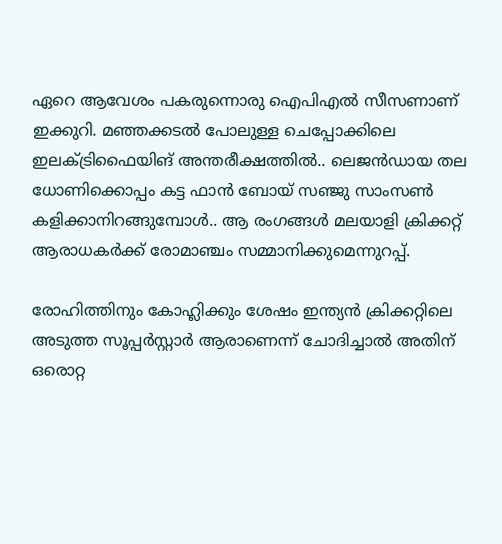ഏറെ ആവേശം പകരുന്നൊരു ഐപിഎൽ സീസണാണ് ഇക്കുറി. മഞ്ഞക്കടൽ പോലുള്ള ചെപ്പോക്കിലെ ഇലക്ട്രിഫൈയിങ് അന്തരീക്ഷത്തിൽ.. ലെജൻഡായ തല ധോണിക്കൊപ്പം കട്ട ഫാൻ ബോയ് സഞ്ജു സാംസൺ കളിക്കാനിറങ്ങുമ്പോൾ.. ആ രംഗങ്ങൾ മലയാളി ക്രിക്കറ്റ് ആരാധകർക്ക് രോമാഞ്ചം സമ്മാനിക്കുമെന്നുറപ്പ്.

രോഹിത്തിനും കോഹ്ലിക്കും ശേഷം ഇന്ത്യൻ ക്രിക്കറ്റിലെ അടുത്ത സൂപ്പർസ്റ്റാർ ആരാണെന്ന് ചോദിച്ചാൽ അതിന് ഒരൊറ്റ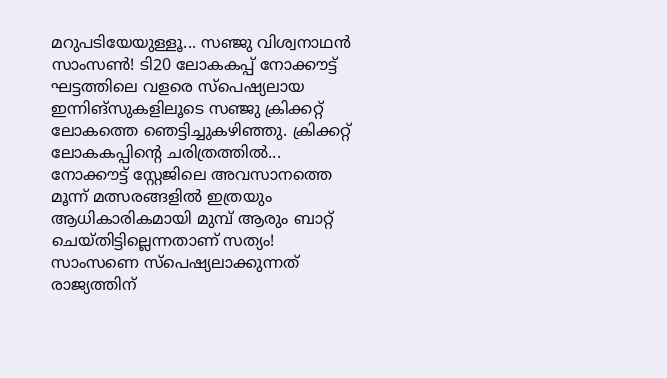മറുപടിയേയുള്ളൂ... സഞ്ജു വിശ്വനാഥൻ സാംസൺ! ടി20 ലോകകപ്പ് നോക്കൗട്ട് ഘട്ടത്തിലെ വളരെ സ്പെഷ്യലായ ഇന്നിങ്സുകളിലൂടെ സഞ്ജു ക്രിക്കറ്റ് ലോകത്തെ ഞെട്ടിച്ചുകഴിഞ്ഞു. ക്രിക്കറ്റ് ലോകകപ്പിൻ്റെ ചരിത്രത്തിൽ... നോക്കൗട്ട് സ്റ്റേജിലെ അവസാനത്തെ മൂന്ന് മത്സരങ്ങളിൽ ഇത്രയും ആധികാരികമായി മുമ്പ് ആരും ബാറ്റ് ചെയ്തിട്ടില്ലെന്നതാണ് സത്യം! സാംസണെ സ്പെഷ്യലാക്കുന്നത് രാജ്യത്തിന്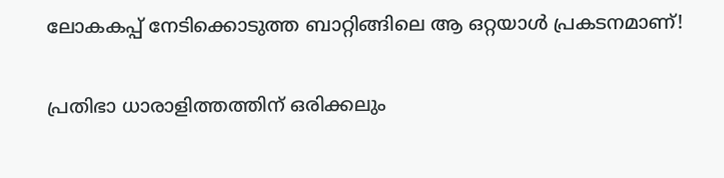ലോകകപ്പ് നേടിക്കൊടുത്ത ബാറ്റിങ്ങിലെ ആ ഒറ്റയാൾ പ്രകടനമാണ്!

പ്രതിഭാ ധാരാളിത്തത്തിന് ഒരിക്കലും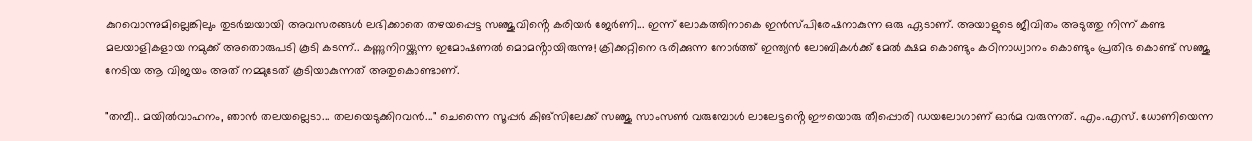കുറവൊന്നുമില്ലെങ്കിലും തുടർച്ചയായി അവസരങ്ങൾ ലഭിക്കാതെ തഴയപ്പെട്ട സഞ്ജുവിൻ്റെ കരിയർ ജേർണി... ഇന്ന് ലോകത്തിനാകെ ഇൻസ്പിരേഷനാകുന്ന ഒരു ഏടാണ്. അയാളുടെ ജീവിതം അടുത്തു നിന്ന് കണ്ട മലയാളികളായ നമുക്ക് അതൊരുപടി കൂടി കടന്ന്.. കണ്ണുനിറയ്ക്കുന്ന ഇമോഷണൽ മൊമൻ്റായിരുന്നു! ക്രിക്കറ്റിനെ ഭരിക്കുന്ന നോർത്ത് ഇന്ത്യൻ ലോബികൾക്ക് മേൽ ക്ഷമ കൊണ്ടും കഠിനാധ്വാനം കൊണ്ടും പ്രതിഭ കൊണ്ട് സഞ്ജു നേടിയ ആ വിജയം അത് നമ്മുടേത് കൂടിയാകുന്നത് അതുകൊണ്ടാണ്.

"തമ്പീ.. മയിൽവാഹനം, ഞാൻ തലയല്ലെടാ... തലയെടുക്കിറവൻ..." ചെന്നൈ സൂപ്പർ കിങ്സിലേക്ക് സഞ്ജു സാംസൺ വരുമ്പോൾ ലാലേട്ടൻ്റെ ഈയൊരു തീപ്പൊരി ഡയലോഗാണ് ഓർമ വരുന്നത്. എം.എസ്. ധോണിയെന്ന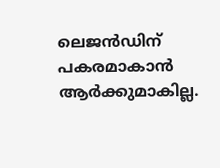ലെജൻഡിന് പകരമാകാൻ ആർക്കുമാകില്ല.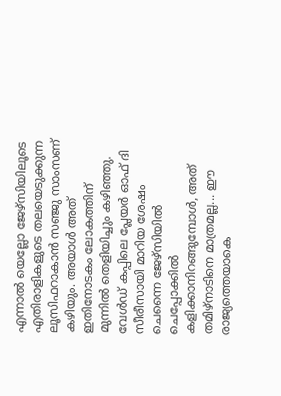എന്നാൽ യെല്ലോ ജേഴ്സിയിലൂടെ എതിരാളികളുടെ തലയെടുക്കുന്ന ലൂസിഫറാകാൻ സഞ്ജു സാംസണ് കഴിയും. അയാൾ അത് ഇതിനോടകം ലോകത്തിന് മുന്നിൽ തെളിയിച്ചും കഴിഞ്ഞു. വേൾഡ് കപ്പിലെ പ്ലേയർ ഓഫ് ദി സീരീസായി മാറിയ ശേഷം ചെന്നൈ ജേഴ്സിയിൽ ചെപ്പോക്കിൽ കളിക്കാനിറങ്ങുമ്പോൾ, അത് തമിഴ്നാടിനെ മാത്രമല്ല... ഈ രാജ്യത്തെയാകെ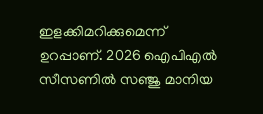ഇളക്കിമറിക്കുമെന്ന് ഉറപ്പാണ്. 2026 ഐപിഎൽ സീസണിൽ സഞ്ജു മാനിയ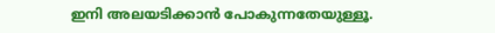ഇനി അലയടിക്കാൻ പോകുന്നതേയുള്ളൂ.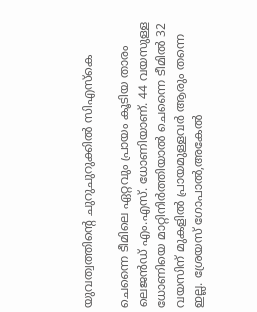യുവത്വത്തിൻ്റെ ചുറുചുറുക്കിൽ സിഎസ്‌കെ

ചെന്നൈ ടീമിലെ ഏറ്റവും പ്രായം കൂടിയ താരം ലെജൻഡ് എം.എസ്. ധോണിയാണ്. 44 വയസുള്ള ധോണിയെ മാറ്റിനിർത്തിയാൽ ചെന്നൈ ടീമിൽ 32 വയസിന് മുകളിൽ പ്രായമുള്ളവർ ആരും തന്നെ ഇല്ല. ശ്രേയസ് ഗോപാൽ,അകേൽ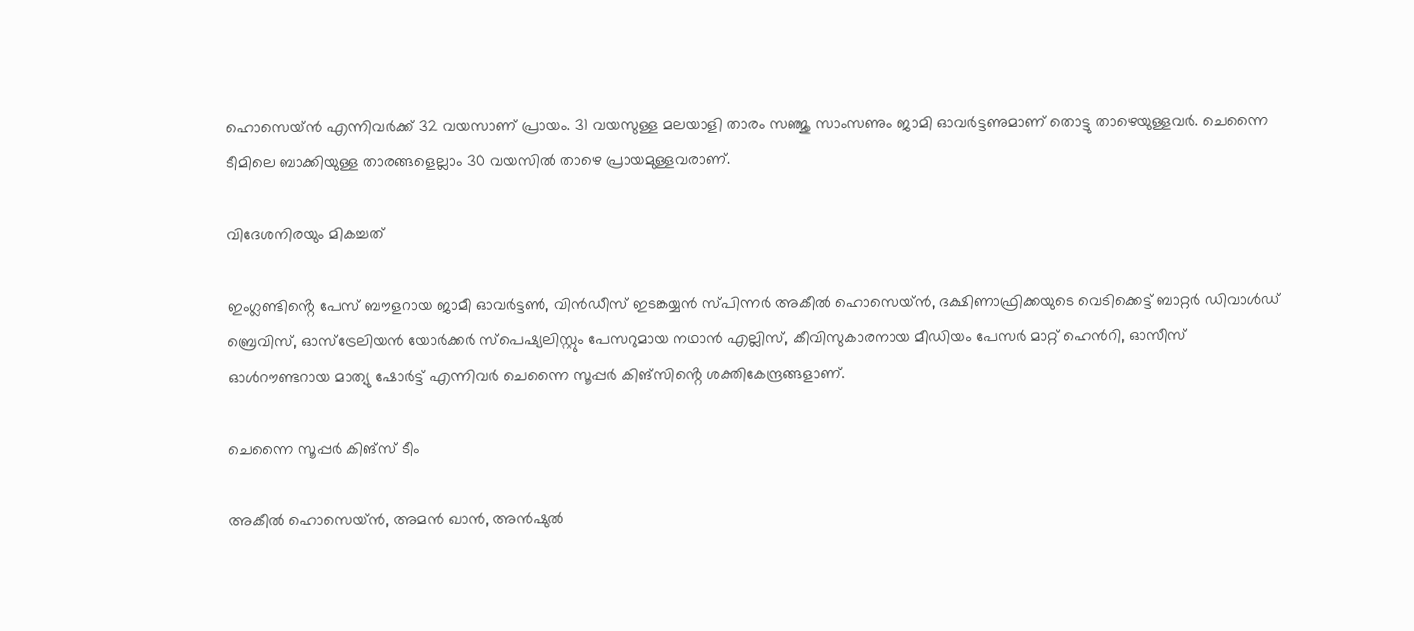ഹൊസെയ്ൻ എന്നിവർക്ക് 32 വയസാണ് പ്രായം. 31 വയസുള്ള മലയാളി താരം സഞ്ജു സാംസണും ജാമി ഓവർട്ടണുമാണ് തൊട്ടു താഴെയുള്ളവർ. ചെന്നൈ ടീമിലെ ബാക്കിയുള്ള താരങ്ങളെല്ലാം 30 വയസിൽ താഴെ പ്രായമുള്ളവരാണ്.

വിദേശനിരയും മികച്ചത്

ഇംഗ്ലണ്ടിൻ്റെ പേസ് ബൗളറായ ജാമീ ഓവർട്ടൺ, വിൻഡീസ് ഇടങ്കയ്യൻ സ്പിന്നർ അകീൽ ഹൊസെയ്ൻ, ദക്ഷിണാഫ്രിക്കയുടെ വെടിക്കെട്ട് ബാറ്റർ ഡിവാൾഡ് ബ്രെവിസ്, ഓസ്ട്രേലിയൻ യോർക്കർ സ്പെഷ്യലിസ്റ്റും പേസറുമായ നഥാൻ എല്ലിസ്, കീവിസുകാരനായ മീഡിയം പേസർ മാറ്റ് ഹെൻറി, ഓസീസ് ഓൾറൗണ്ടറായ മാത്യു ഷോർട്ട് എന്നിവർ ചെന്നൈ സൂപ്പർ കിങ്സിൻ്റെ ശക്തികേന്ദ്രങ്ങളാണ്.

ചെന്നൈ സൂപ്പർ കിങ്സ് ടീം

അകീൽ ഹൊസെയ്ൻ, അമൻ ഖാൻ, അൻഷുൽ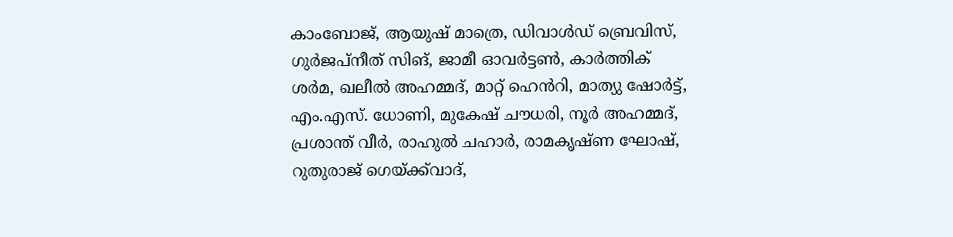കാംബോജ്, ആയുഷ് മാത്രെ, ഡിവാൾഡ് ബ്രെവിസ്, ഗുർജപ്നീത് സിങ്, ജാമീ ഓവർട്ടൺ, കാർത്തിക് ശർമ, ഖലീൽ അഹമ്മദ്, മാറ്റ് ഹെൻറി, മാത്യു ഷോർട്ട്, എം.എസ്. ധോണി, മുകേഷ് ചൗധരി, നൂർ അഹമ്മദ്, പ്രശാന്ത് വീർ, രാഹുൽ ചഹാർ, രാമകൃഷ്ണ ഘോഷ്, റുതുരാജ് ഗെയ്ക്ക്‌വാദ്,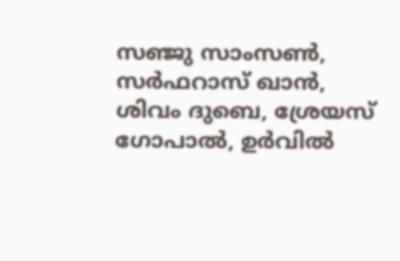സഞ്ജു സാംസൺ, സർഫറാസ് ഖാൻ, ശിവം ദുബെ, ശ്രേയസ് ഗോപാൽ, ഉർവിൽ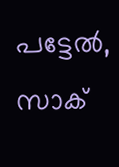പട്ടേൽ, സാക്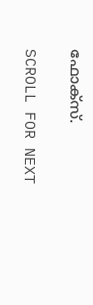ഫോക്സ്.

SCROLL FOR NEXT